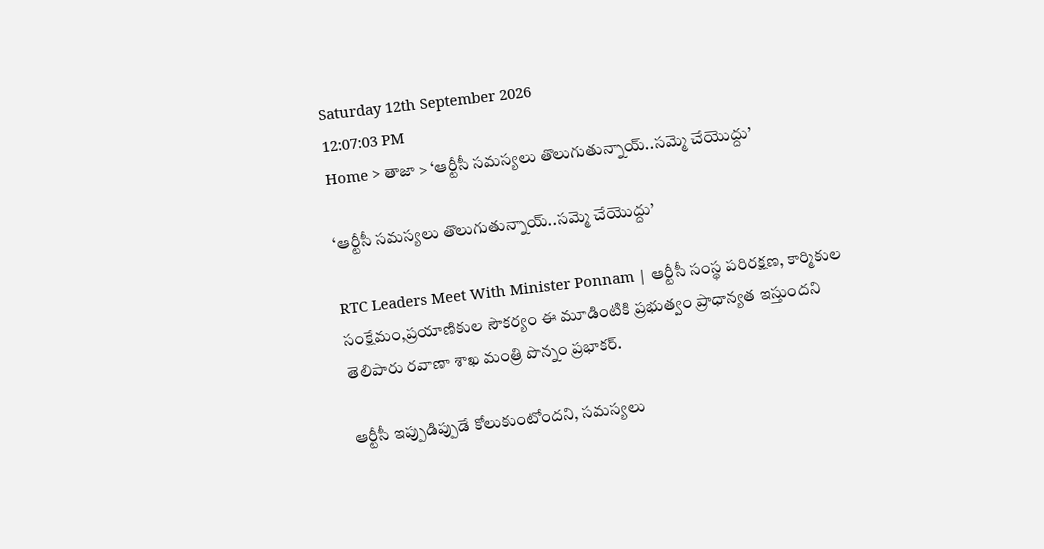Saturday 12th September 2026
12:07:03 PM
Home > తాజా > ‘ఆర్టీసీ సమస్యలు తొలుగుతున్నాయ్..సమ్మె చేయొద్దు’

‘ఆర్టీసీ సమస్యలు తొలుగుతున్నాయ్..సమ్మె చేయొద్దు’

RTC Leaders Meet With Minister Ponnam | ఆర్టీసీ సంస్థ పరిరక్షణ, కార్మికుల సంక్షేమం,ప్రయాణికుల సౌకర్యం ఈ మూడింటికి ప్రభుత్వం ప్రాధాన్యత ఇస్తుందని తెలిపారు రవాణా శాఖ మంత్రి పొన్నం ప్రభాకర్.

ఆర్టీసీ ఇప్పుడిప్పుడే కోలుకుంటోందని, సమస్యలు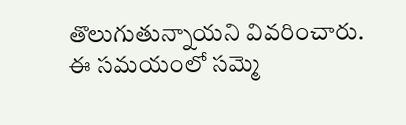తొలుగుతున్నాయని వివరించారు. ఈ సమయంలో సమ్మె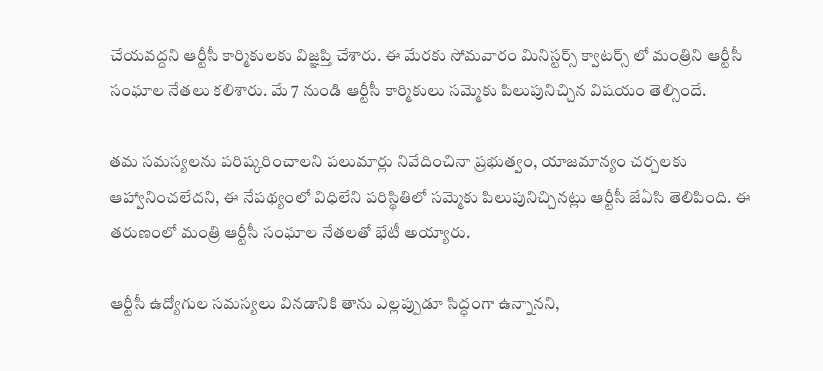చేయవద్దని ఆర్టీసీ కార్మికులకు విజ్ఞప్తి చేశారు. ఈ మేరకు సోమవారం మినిస్టర్స్ క్వాటర్స్ లో మంత్రిని ఆర్టీసీ సంఘాల నేతలు కలిశారు. మే 7 నుండి ఆర్టీసీ కార్మికులు సమ్మెకు పిలుపునిచ్చిన విషయం తెల్సిందే.

తమ సమస్యలను పరిష్కరించాలని పలుమార్లు నివేదించినా ప్రభుత్వం, యాజమాన్యం చర్చలకు ఆహ్వానించలేదని, ఈ నేపథ్యంలో విధిలేని పరిస్థితిలో సమ్మెకు పిలుపునిచ్చినట్లు ఆర్టీసీ జేఏసి తెలిపింది. ఈ తరుణంలో మంత్రి ఆర్టీసీ సంఘాల నేతలతో భేటీ అయ్యారు.

ఆర్టీసీ ఉద్యోగుల సమస్యలు వినడానికి తాను ఎల్లప్పుడూ సిద్ధంగా ఉన్నానని,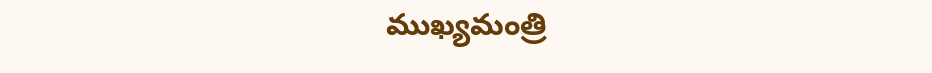ముఖ్యమంత్రి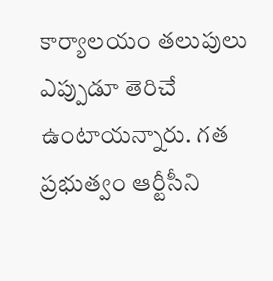కార్యాలయం తలుపులు ఎప్పుడూ తెరిచే ఉంటాయన్నారు. గత ప్రభుత్వం ఆర్టీసీని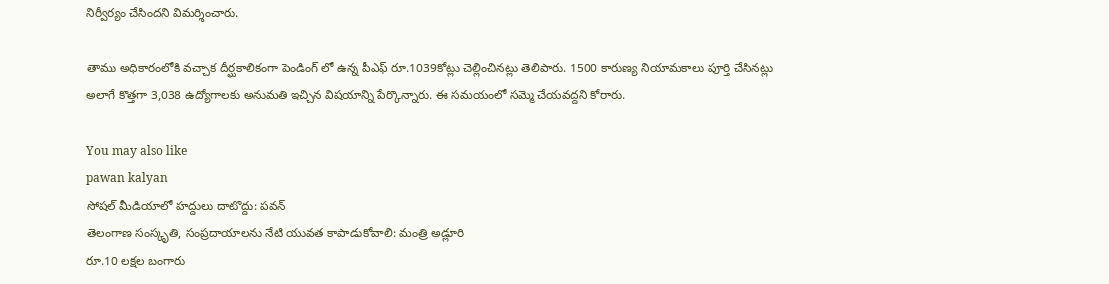నిర్వీర్యం చేసిందని విమర్శించారు.

తాము అధికారంలోకి వచ్చాక దీర్ఘకాలికంగా పెండింగ్ లో ఉన్న పీఎఫ్ రూ.1039కోట్లు చెల్లించినట్లు తెలిపారు. 1500 కారుణ్య నియామకాలు పూర్తి చేసినట్లు అలాగే కొత్తగా 3,038 ఉద్యోగాలకు అనుమతి ఇచ్చిన విషయాన్ని పేర్కొన్నారు. ఈ సమయంలో సమ్మె చేయవద్దని కోరారు.

You may also like
pawan kalyan
సోషల్ మీడియాలో హద్దులు దాటొద్దు: పవన్
తెలంగాణ సంస్కృతి, సంప్రదాయాలను నేటి యువత కాపాడుకోవాలి: మంత్రి అడ్లూరి
రూ.10 లక్షల బంగారు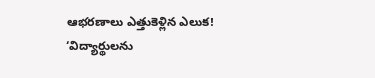ఆభరణాలు ఎత్తుకెళ్లిన ఎలుక!
‘విద్యార్థులను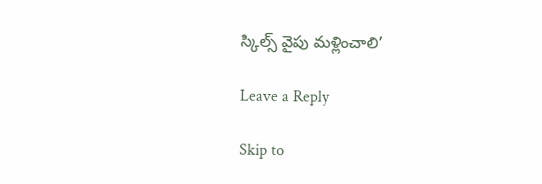స్కిల్స్ వైపు మళ్లించాలి’

Leave a Reply

Skip to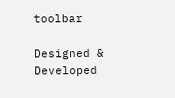toolbar

Designed & Developed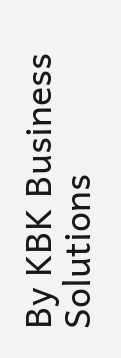By KBK Business Solutions